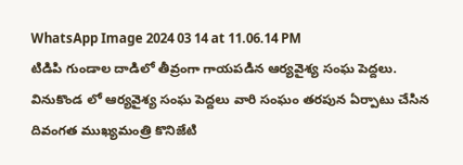WhatsApp Image 2024 03 14 at 11.06.14 PM
టిడిపి గుండాల దాడిలో తీవ్రంగా గాయపడిన ఆర్యవైశ్య సంఘ పెద్దలు.
వినుకొండ లో ఆర్యవైశ్య సంఘ పెద్దలు వారి సంఘం తరపున ఏర్పాటు చేసిన దివంగత ముఖ్యమంత్రి కొనిజేటి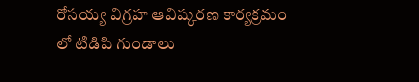రోసయ్య విగ్రహ ఆవిష్కరణ కార్యక్రమం లో టిడిపి గుండాలు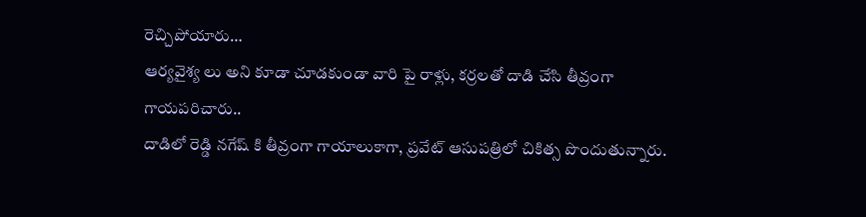రెచ్చిపోయారు…
ఆర్యవైశ్య లు అని కూడా చూడకుండా వారి పై రాళ్లు, కర్రలతో దాడి చేసి తీవ్రంగా గాయపరిచారు..
దాడిలో రెడ్డి నగేష్ కి తీవ్రంగా గాయాలుకాగా, ప్రవేట్ ఆసుపత్రిలో చికిత్స పొందుతున్నారు.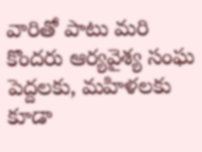వారితో పాటు మరి కొందరు ఆర్యవైశ్య సంఘ పెద్దలకు, మహిళలకు కూడా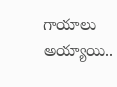గాయాలు అయ్యాయి..